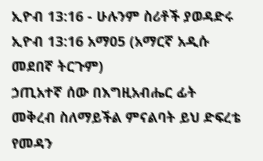ኢዮብ 13:16 - ሁሉንም ስሪቶች ያወዳድሩ
ኢዮብ 13:16 አማ05 (አማርኛ አዲሱ መደበኛ ትርጉም)
ኃጢአተኛ ሰው በእግዚአብሔር ፊት መቅረብ ስለማይችል ምናልባት ይህ ድፍረቴ የመዳን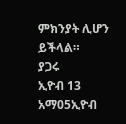ምክንያት ሊሆን ይችላል።
ያጋሩ
ኢዮብ 13 አማ05ኢዮብ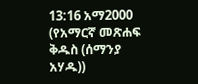13:16 አማ2000 (የአማርኛ መጽሐፍ ቅዱስ (ሰማንያ አሃዱ))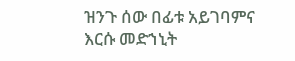ዝንጉ ሰው በፊቱ አይገባምና እርሱ መድኀኒት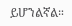ይሆንልኛል።